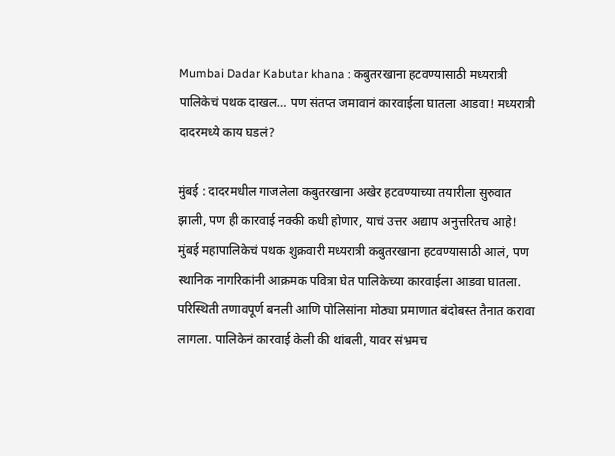Mumbai Dadar Kabutar khana : कबुतरखाना हटवण्यासाठी मध्यरात्री पालिकेचं पथक दाखल… पण संतप्त जमावानं कारवाईला घातला आडवा! मध्यरात्री दादरमध्ये काय घडलं?

मुंबई : दादरमधील गाजलेला कबुतरखाना अखेर हटवण्याच्या तयारीला सुरुवात झाली, पण ही कारवाई नक्की कधी होणार, याचं उत्तर अद्याप अनुत्तरितच आहे! मुंबई महापालिकेचं पथक शुक्रवारी मध्यरात्री कबुतरखाना हटवण्यासाठी आलं, पण स्थानिक नागरिकांनी आक्रमक पवित्रा घेत पालिकेच्या कारवाईला आडवा घातला. परिस्थिती तणावपूर्ण बनली आणि पोलिसांना मोठ्या प्रमाणात बंदोबस्त तैनात करावा लागला. पालिकेनं कारवाई केली की थांबली, यावर संभ्रमच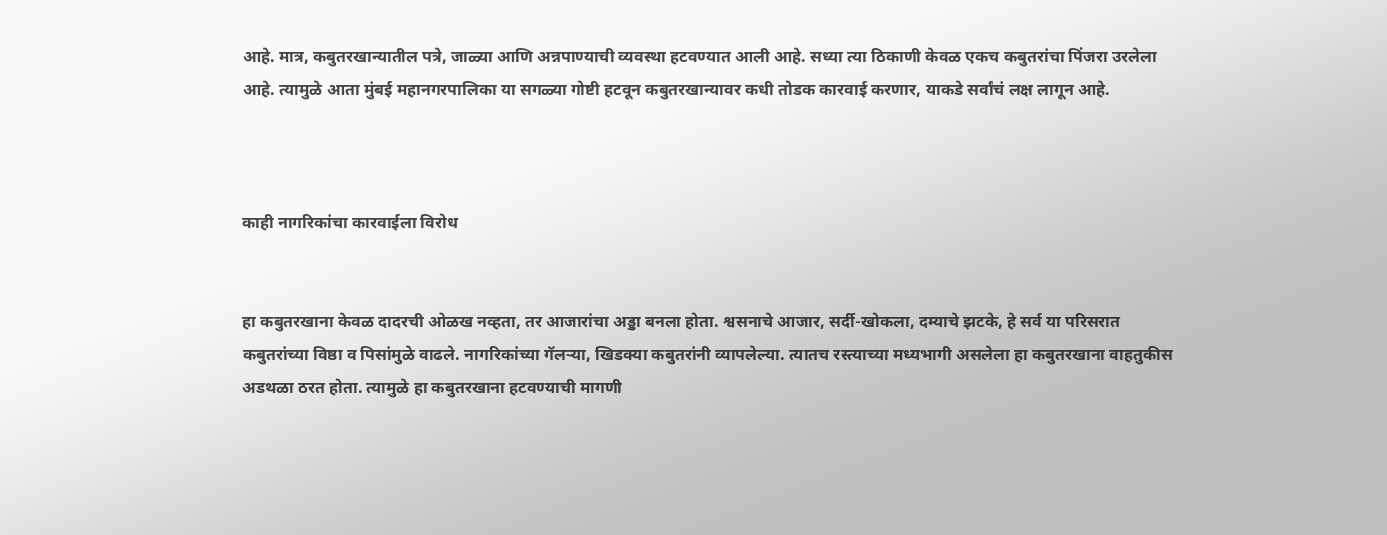आहे. मात्र, कबुतरखान्यातील पत्रे, जाळ्या आणि अन्नपाण्याची व्यवस्था हटवण्यात आली आहे. सध्या त्या ठिकाणी केवळ एकच कबुतरांचा पिंजरा उरलेला आहे. त्यामुळे आता मुंबई महानगरपालिका या सगळ्या गोष्टी हटवून कबुतरखान्यावर कधी तोडक कारवाई करणार, याकडे सर्वांचं लक्ष लागून आहे.



काही नागरिकांचा कारवाईला विरोध


हा कबुतरखाना केवळ दादरची ओळख नव्हता, तर आजारांचा अड्डा बनला होता. श्वसनाचे आजार, सर्दी-खोकला, दम्याचे झटके, हे सर्व या परिसरात कबुतरांच्या विष्ठा व पिसांमुळे वाढले. नागरिकांच्या गॅलऱ्या, खिडक्या कबुतरांनी व्यापलेल्या. त्यातच रस्त्याच्या मध्यभागी असलेला हा कबुतरखाना वाहतुकीस अडथळा ठरत होता. त्यामुळे हा कबुतरखाना हटवण्याची मागणी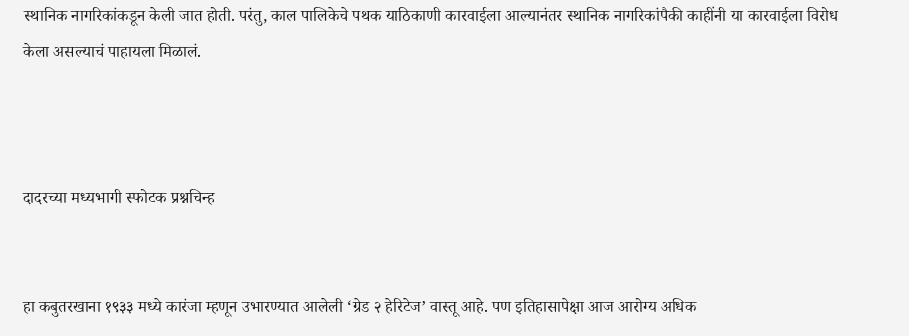स्थानिक नागरिकांकडून केली जात होती. परंतु, काल पालिकेचे पथक याठिकाणी कारवाईला आल्यानंतर स्थानिक नागरिकांपैकी काहींनी या कारवाईला विरोध केला असल्याचं पाहायला मिळालं.



दादरच्या मध्यभागी स्फोटक प्रश्नचिन्ह


हा कबुतरखाना १९३३ मध्ये कारंजा म्हणून उभारण्यात आलेली ‘ग्रेड २ हेरिटेज’ वास्तू आहे. पण इतिहासापेक्षा आज आरोग्य अधिक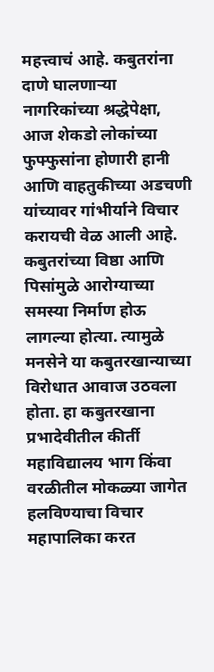महत्त्वाचं आहे. कबुतरांना दाणे घालणाऱ्या नागरिकांच्या श्रद्धेपेक्षा, आज शेकडो लोकांच्या फुफ्फुसांना होणारी हानी आणि वाहतुकीच्या अडचणी यांच्यावर गांभीर्याने विचार करायची वेळ आली आहे. कबुतरांच्या विष्ठा आणि पिसांमुळे आरोग्याच्या समस्या निर्माण होऊ लागल्या होत्या. त्यामुळे मनसेने या कबुतरखान्याच्या विरोधात आवाज उठवला होता. हा कबुतरखाना प्रभादेवीतील कीर्ती महाविद्यालय भाग किंवा वरळीतील मोकळ्या जागेत हलविण्याचा विचार महापालिका करत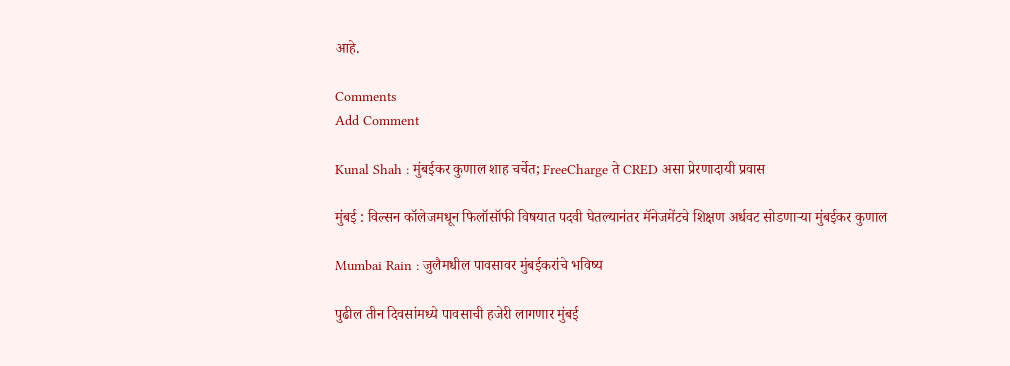आहे.

Comments
Add Comment

Kunal Shah : मुंबईकर कुणाल शाह चर्चेत; FreeCharge ते CRED असा प्रेरणादायी प्रवास

मुंबई : विल्सन कॉलेजमधून फिलॉसॉफी विषयात पदवी घेतल्यानंतर मॅनेजमेंटचे शिक्षण अर्धवट सोडणाऱ्या मुंबईकर कुणाल

Mumbai Rain : जुलैमधील पावसावर मुंबईकरांचे भविष्य

पुढील तीन दिवसांमध्ये पावसाची हजेरी लागणार मुंबई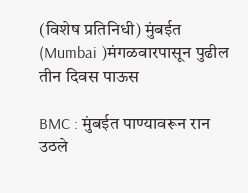(विशेष प्रतिनिधी) मुंबईत (Mumbai )मंगळवारपासून पुढील तीन दिवस पाऊस

BMC : मुंबईत पाण्यावरून रान उठले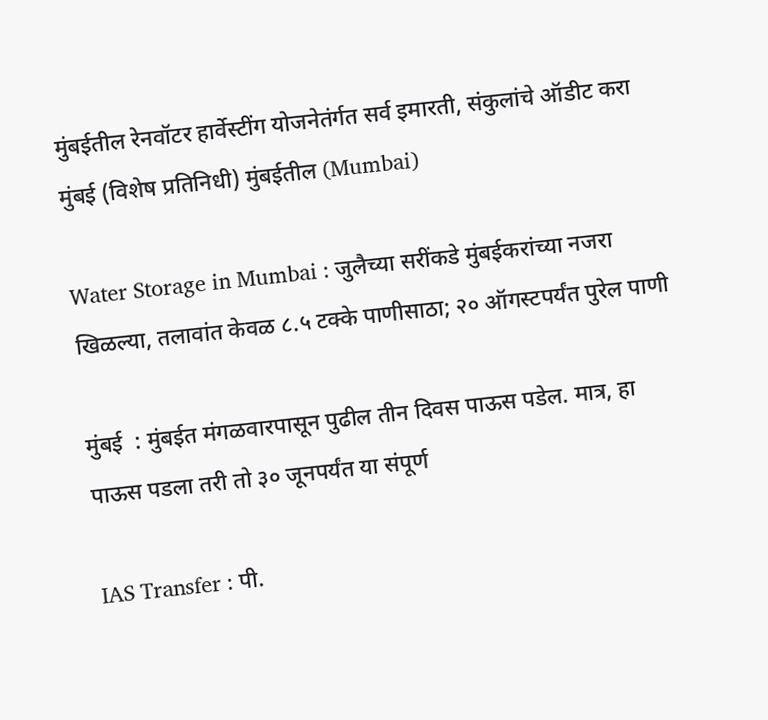मुंबईतील रेनवॉटर हार्वेस्टींग योजनेतंर्गत सर्व इमारती, संकुलांचे ऑडीट करा मुंबई (विशेष प्रतिनिधी) मुंबईतील (Mumbai)

Water Storage in Mumbai : जुलैच्या सरींकडे मुंबईकरांच्या नजरा खिळल्या, तलावांत केवळ ८.५ टक्के पाणीसाठा; २० ऑगस्टपर्यंत पुरेल पाणी

मुंबई  : मुंबईत मंगळवारपासून पुढील तीन दिवस पाऊस पडेल. मात्र, हा पाऊस पडला तरी तो ३० जूनपर्यंत या संपूर्ण

IAS Transfer : पी.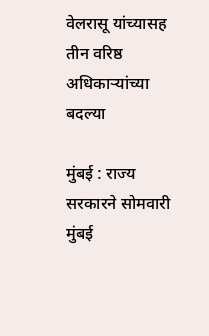वेलरासू यांच्यासह तीन वरिष्ठ अधिकाऱ्यांच्या बदल्या

मुंबई : राज्य सरकारने सोमवारी मुंबई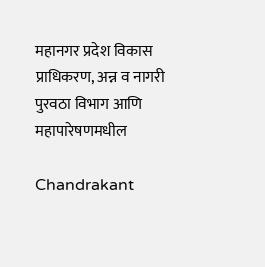महानगर प्रदेश विकास प्राधिकरण, अन्न व नागरी पुरवठा विभाग आणि महापारेषणमधील

Chandrakant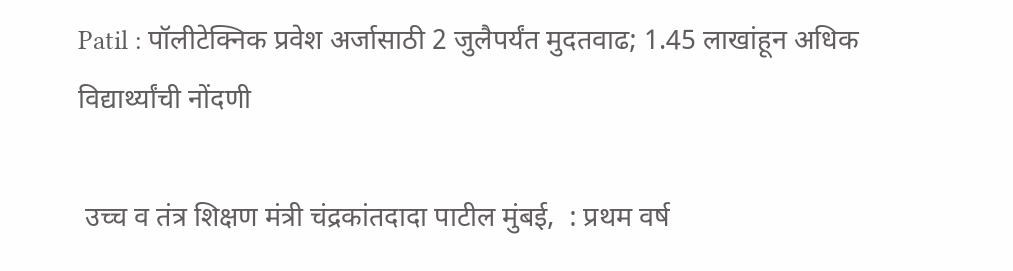Patil : पॉलीटेक्निक प्रवेश अर्जासाठी 2 जुलैपर्यंत मुदतवाढ; 1.45 लाखांहून अधिक विद्यार्थ्यांची नोंदणी

 उच्च व तंत्र शिक्षण मंत्री चंद्रकांतदादा पाटील मुंबई,  : प्रथम वर्ष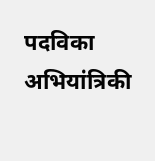पदविका अभियांत्रिकी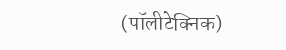(पॉलीटेक्निक)